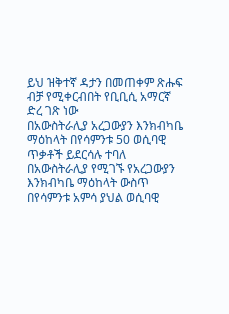ይህ ዝቅተኛ ዳታን በመጠቀም ጽሑፍ ብቻ የሚቀርብበት የቢቢሲ አማርኛ ድረ ገጽ ነው
በአውስትራሊያ አረጋውያን እንክብካቤ ማዕከላት በየሳምንቱ 50 ወሲባዊ ጥቃቶች ይደርሳሉ ተባለ
በአውስትራሊያ የሚገኙ የአረጋውያን እንክብካቤ ማዕከላት ውስጥ በየሳምንቱ አምሳ ያህል ወሲባዊ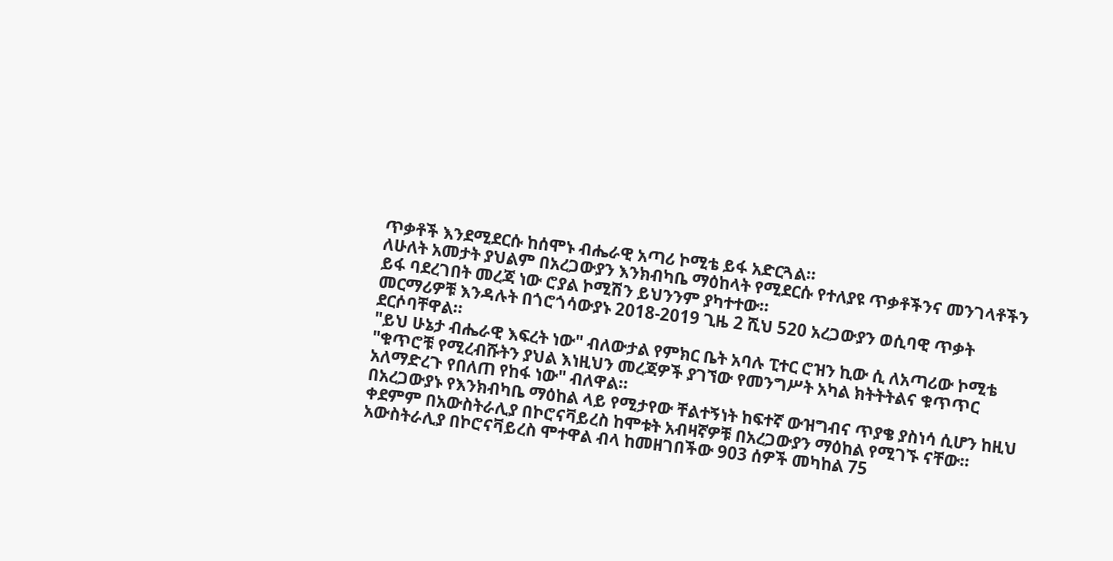ጥቃቶች እንደሚደርሱ ከሰሞኑ ብሔራዊ አጣሪ ኮሚቴ ይፋ አድርጓል።
ለሁለት አመታት ያህልም በአረጋውያን እንክብካቤ ማዕከላት የሚደርሱ የተለያዩ ጥቃቶችንና መንገላቶችን ይፋ ባደረገበት መረጃ ነው ሮያል ኮሚሽን ይህንንም ያካተተው።
መርማሪዎቹ እንዳሉት በጎሮጎሳውያኑ 2018-2019 ጊዜ 2 ሺህ 520 አረጋውያን ወሲባዊ ጥቃት ደርሶባቸዋል።
"ይህ ሁኔታ ብሔራዊ እፍረት ነው" ብለውታል የምክር ቤት አባሉ ፒተር ሮዝን ኪው ሲ ለአጣሪው ኮሚቴ
"ቁጥሮቹ የሚረብሹትን ያህል እነዚህን መረጃዎች ያገኘው የመንግሥት አካል ክትትትልና ቁጥጥር አለማድረጉ የበለጠ የከፋ ነው" ብለዋል።
በአረጋውያኑ የእንክብካቤ ማዕከል ላይ የሚታየው ቸልተኝነት ከፍተኛ ውዝግብና ጥያቄ ያስነሳ ሲሆን ከዚህ ቀደምም በአውስትራሊያ በኮሮናቫይረስ ከሞቱት አብዛኛዎቹ በአረጋውያን ማዕከል የሚገኙ ናቸው።
አውስትራሊያ በኮሮናቫይረስ ሞተዋል ብላ ከመዘገበችው 903 ሰዎች መካከል 75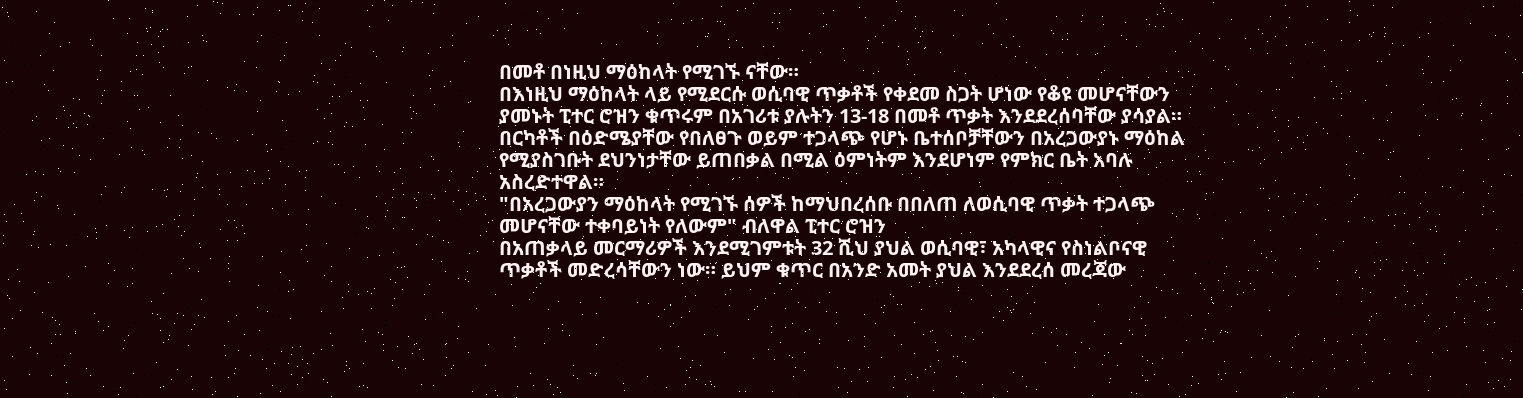በመቶ በነዚህ ማዕከላት የሚገኙ ናቸው።
በእነዚህ ማዕከላት ላይ የሚደርሱ ወሲባዊ ጥቃቶች የቀደመ ስጋት ሆነው የቆዩ መሆናቸውን ያመኑት ፒተር ሮዝን ቁጥሩም በአገሪቱ ያሉትን 13-18 በመቶ ጥቃት እንደደረሰባቸው ያሳያል።
በርካቶች በዕድሜያቸው የበለፀጉ ወይም ተጋላጭ የሆኑ ቤተሰቦቻቸውን በአረጋውያኑ ማዕከል የሚያስገቡት ደህንነታቸው ይጠበቃል በሚል ዕምነትም እንደሆነም የምክር ቤት አባሉ አስረድተዋል።
"በአረጋውያን ማዕከላት የሚገኙ ሰዎች ከማህበረሰቡ በበለጠ ለወሲባዊ ጥቃት ተጋላጭ መሆናቸው ተቀባይነት የለውም" ብለዋል ፒተር ሮዝን
በአጠቃላይ መርማሪዎች እንደሚገምቱት 32 ሺህ ያህል ወሲባዊ፣ አካላዊና የስነልቦናዊ ጥቃቶች መድረሳቸውን ነው። ይህም ቁጥር በአንድ አመት ያህል እንደደረሰ መረጃው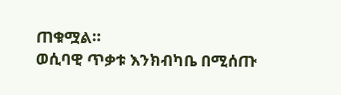ጠቁሟል።
ወሲባዊ ጥቃቱ እንክብካቤ በሚሰጡ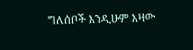ግለሰቦች እንዲሁም እዛው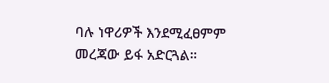ባሉ ነዋሪዎች እንደሚፈፀምም መረጃው ይፋ አድርጓል።